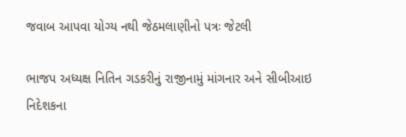જવાબ આપવા યોગ્ય નથી જેઠમલાણીનો પત્રઃ જેટલી

ભાજપ અધ્યક્ષ નિતિન ગડકરીનું રાજીનામું માંગનાર અને સીબીઆઇ નિદેશકના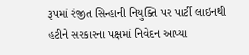રૂપમાં રંજીત સિન્હાની નિયુક્તિ પર પાર્ટી લાઇનથી હટીને સરકારના પક્ષમાં નિવેદન આપ્યા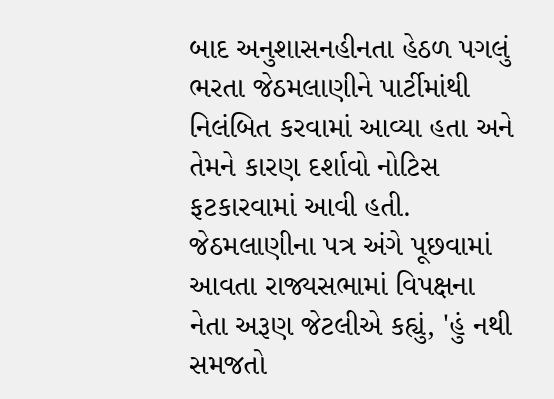બાદ અનુશાસનહીનતા હેઠળ પગલું ભરતા જેઠમલાણીને પાર્ટીમાંથી નિલંબિત કરવામાં આવ્યા હતા અને તેમને કારણ દર્શાવો નોટિસ ફટકારવામાં આવી હતી.
જેઠમલાણીના પત્ર અંગે પૂછવામાં આવતા રાજ્યસભામાં વિપક્ષના નેતા અરૂણ જેટલીએ કહ્યું, 'હું નથી સમજતો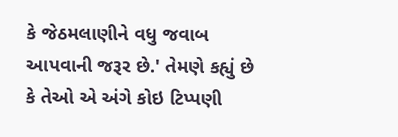કે જેઠમલાણીને વધુ જવાબ આપવાની જરૂર છે.' તેમણે કહ્યું છે કે તેઓ એ અંગે કોઇ ટિપ્પણી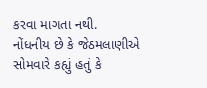કરવા માગતા નથી.
નોંધનીય છે કે જેઠમલાણીએ સોમવારે કહ્યું હતું કે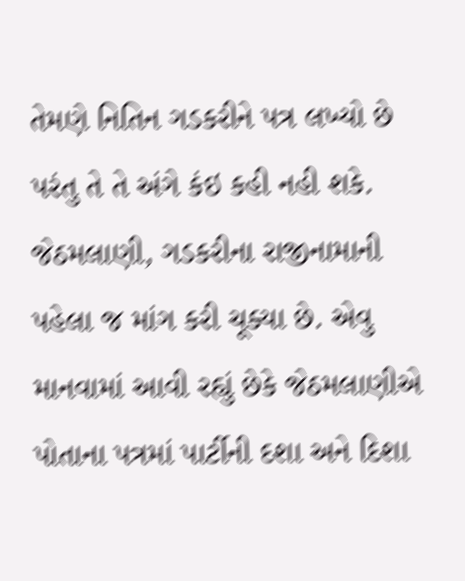તેમણે નિતિન ગડકરીને પત્ર લખ્યો છે પરંતુ તે તે અંગે કંઇ કહી નહી શકે. જેઠમલાણી, ગડકરીના રાજીનામાની પહેલા જ માંગ કરી ચૂક્યા છે. એવુ માનવામાં આવી રહ્યું છેકે જેઠમલાણીએ પોતાના પત્રમાં પાર્ટીની દશા અને દિશા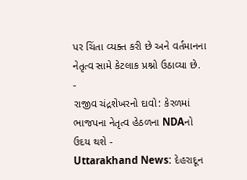પર ચિંતા વ્યક્ત કરી છે અને વર્તમાનના નેતૃત્વ સામે કેટલાક પ્રશ્નો ઉઠાવ્યા છે.
-
રાજીવ ચંદ્રશેખરનો દાવો: કેરળમાં ભાજપના નેતૃત્વ હેઠળના NDAનો ઉદય થશે -
Uttarakhand News: દેહરાદૂન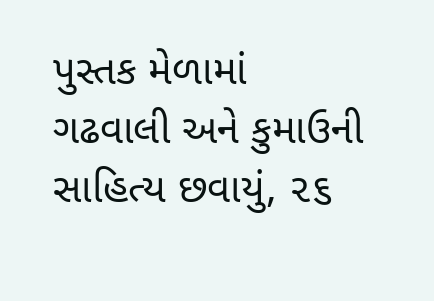પુસ્તક મેળામાં ગઢવાલી અને કુમાઉની સાહિત્ય છવાયું, ૨૬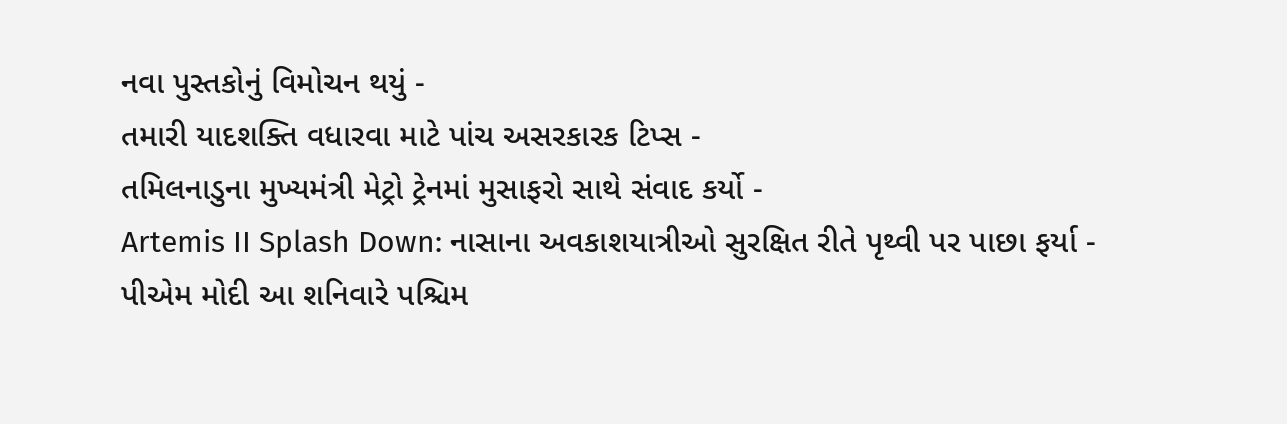નવા પુસ્તકોનું વિમોચન થયું -
તમારી યાદશક્તિ વધારવા માટે પાંચ અસરકારક ટિપ્સ -
તમિલનાડુના મુખ્યમંત્રી મેટ્રો ટ્રેનમાં મુસાફરો સાથે સંવાદ કર્યો -
Artemis II Splash Down: નાસાના અવકાશયાત્રીઓ સુરક્ષિત રીતે પૃથ્વી પર પાછા ફર્યા -
પીએમ મોદી આ શનિવારે પશ્ચિમ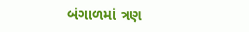બંગાળમાં ત્રણ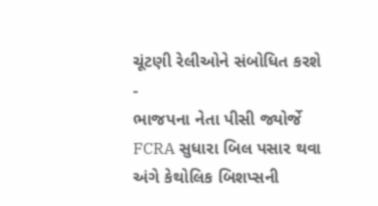ચૂંટણી રેલીઓને સંબોધિત કરશે -
ભાજપના નેતા પીસી જ્યોર્જે FCRA સુધારા બિલ પસાર થવા અંગે કેથોલિક બિશપ્સની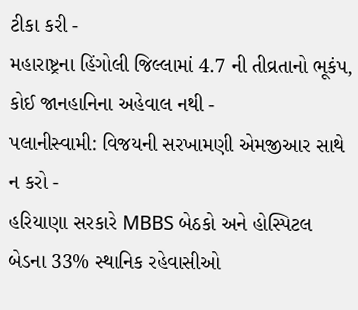ટીકા કરી -
મહારાષ્ટ્રના હિંગોલી જિલ્લામાં 4.7 ની તીવ્રતાનો ભૂકંપ, કોઈ જાનહાનિના અહેવાલ નથી -
પલાનીસ્વામી: વિજયની સરખામણી એમજીઆર સાથે ન કરો -
હરિયાણા સરકારે MBBS બેઠકો અને હોસ્પિટલ બેડના 33% સ્થાનિક રહેવાસીઓ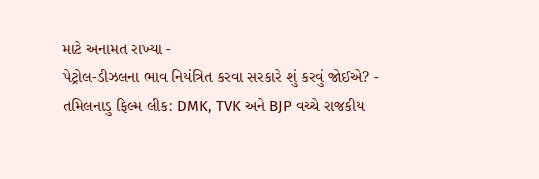માટે અનામત રાખ્યા -
પેટ્રોલ-ડીઝલના ભાવ નિયંત્રિત કરવા સરકારે શું કરવું જોઈએ? -
તમિલનાડુ ફિલ્મ લીક: DMK, TVK અને BJP વચ્ચે રાજકીય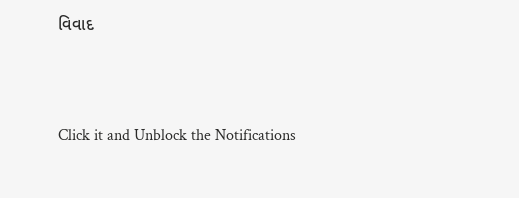વિવાદ



Click it and Unblock the Notifications